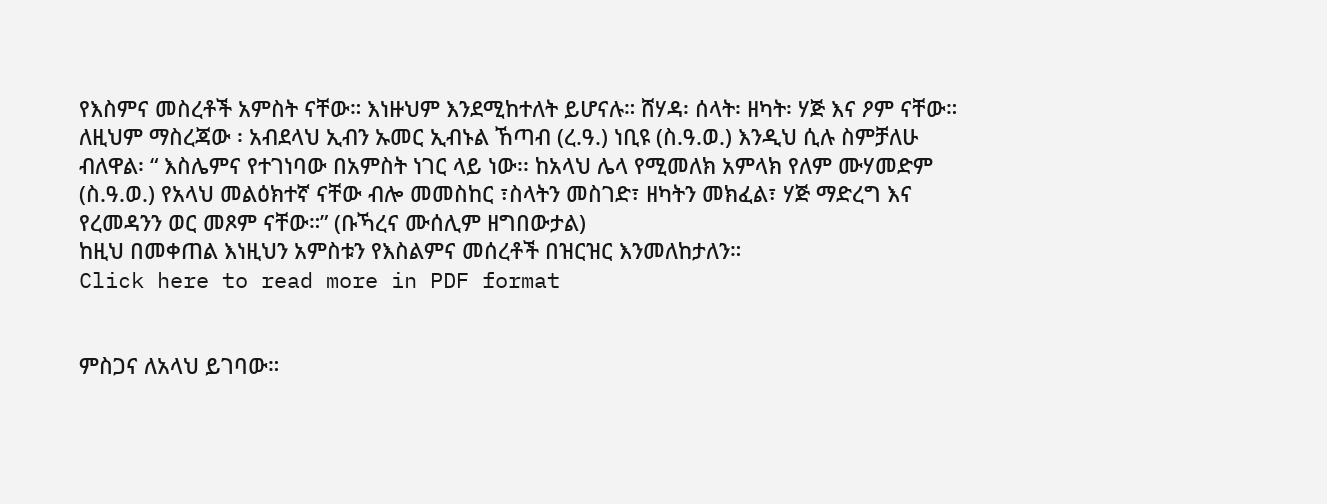የእስምና መስረቶች አምስት ናቸው። እነዙህም እንደሚከተለት ይሆናሉ። ሸሃዳ፡ ሰላት፡ ዘካት፡ ሃጅ እና ዖም ናቸው። ለዚህም ማስረጃው ፡ አብደላህ ኢብን ኡመር ኢብኑል ኸጣብ (ረ.ዓ.) ነቢዩ (ስ.ዓ.ወ.) እንዲህ ሲሉ ስምቻለሁ ብለዋል፡ “ እስሌምና የተገነባው በአምስት ነገር ላይ ነው፡፡ ከአላህ ሌላ የሚመለክ አምላክ የለም ሙሃመድም (ስ.ዓ.ወ.) የአላህ መልዕክተኛ ናቸው ብሎ መመስከር ፣ስላትን መስገድ፣ ዘካትን መክፈል፣ ሃጅ ማድረግ እና የረመዳንን ወር መጾም ናቸው።” (ቡኻረና ሙሰሊም ዘግበውታል)
ከዚህ በመቀጠል እነዚህን አምስቱን የእስልምና መሰረቶች በዝርዝር እንመለከታለን።
Click here to read more in PDF format


ምስጋና ለአላህ ይገባው።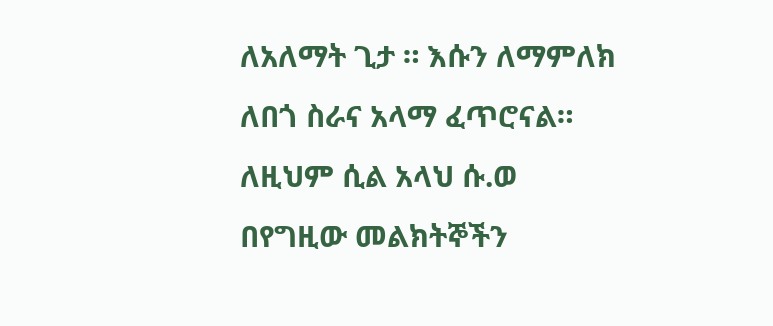ለአለማት ጊታ ። እሱን ለማምለክ ለበጎ ስራና አላማ ፈጥሮናል። ለዚህም ሲል አላህ ሱ.ወ በየግዚው መልክትኞችን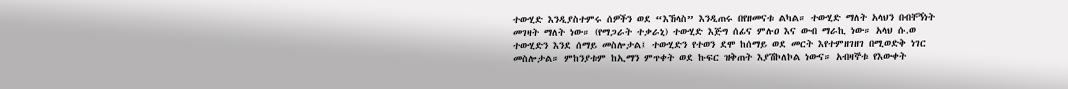ተውሂድ እንዲያስተምሩ ሰዎችን ወደ “እኸላስ” እንዲጠሩ በየዘመናቱ ልካል። ተውሂድ ማለት አላህን በብቸኝነት መገዛት ማለት ነው። (የማጋራት ተቃራኒ) ተውሂድ እጅግ ሰፊና ምሉዐ እና ውብ ማራኪ ነው። አላህ ሱ.ወ ተውሂድን እንደ ሰማይ መስሎታል፤ ተውሂድን የተወን ደሞ ከሰማይ ወደ መርት እየተምዘገዘገ በሚወድቅ ነገር መስሎታል። ምከንያቱም ከኢማን ምጥቀት ወደ ኩፍር ዝቅጠት እያሽኮለኮል ነውና። አብዛኞቱ የእውቀት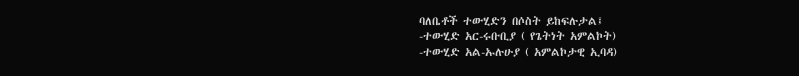ባለቤቶች ተውሂድን በሶስት ይከፍሉታል፤
-ተውሂድ አር-ሩቡቢያ ( የጌትነት አምልኮት)
-ተውሂድ አል-ኡሉሁያ ( አምልኮታዊ ኢባዳ)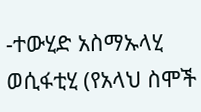-ተውሂድ አስማኡላሂ ወሲፋቲሂ (የአላህ ስሞች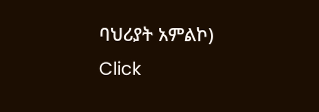ባህሪያት አምልኮ)
Click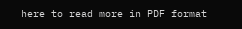here to read more in PDF format